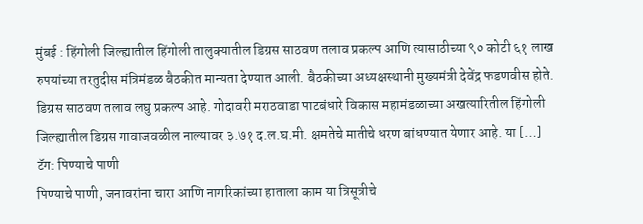मुंबई : हिंगोली जिल्ह्यातील हिंगोली तालुक्यातील डिग्रस साठवण तलाव प्रकल्प आणि त्यासाठीच्या ९० कोटी ६१ लाख रुपयांच्या तरतुदीस मंत्रिमंडळ बैठकीत मान्यता देण्यात आली. बैठकीच्या अध्यक्षस्थानी मुख्यमंत्री देवेंद्र फडणवीस होते. डिग्रस साठवण तलाव लघु प्रकल्प आहे. गोदावरी मराठवाडा पाटबंधारे विकास महामंडळाच्या अखत्यारितील हिंगोली जिल्ह्यातील डिग्रस गावाजवळील नाल्यावर ३.७१ द.ल.घ.मी. क्षमतेचे मातीचे धरण बांधण्यात येणार आहे. या […]
टॅग: पिण्याचे पाणी
पिण्याचे पाणी, जनावरांना चारा आणि नागरिकांच्या हाताला काम या त्रिसूत्रीचे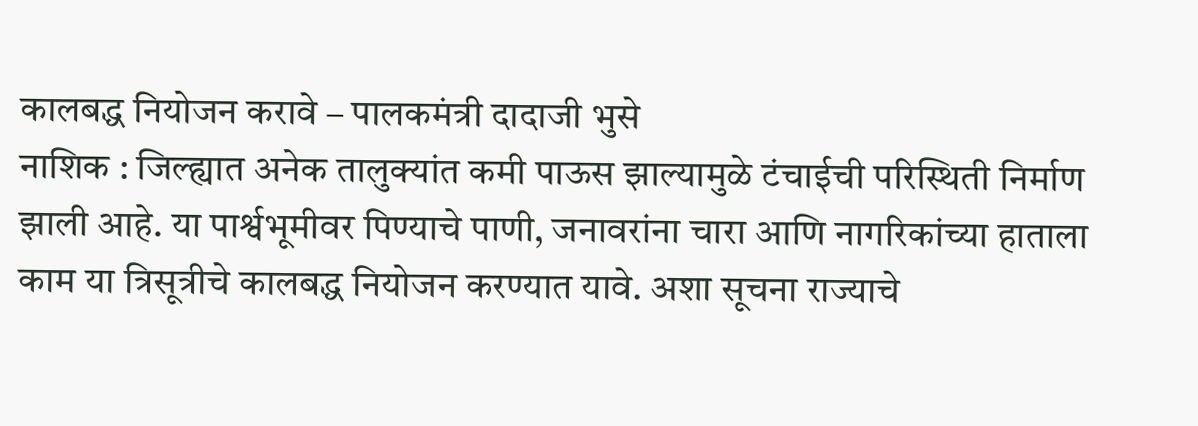कालबद्ध नियोजन करावे – पालकमंत्री दादाजी भुसे
नाशिक : जिल्ह्यात अनेक तालुक्यांत कमी पाऊस झाल्यामुळे टंचाईची परिस्थिती निर्माण झाली आहे. या पार्श्वभूमीवर पिण्याचे पाणी, जनावरांना चारा आणि नागरिकांच्या हाताला काम या त्रिसूत्रीचे कालबद्ध नियोजन करण्यात यावे. अशा सूचना राज्याचे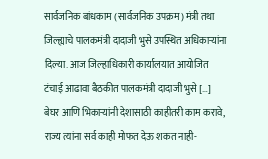सार्वजनिक बांधकाम (सार्वजनिक उपक्रम) मंत्री तथा जिल्ह्याचे पालकमंत्री दादाजी भुसे उपस्थित अधिकाऱ्यांना दिल्या. आज जिल्हाधिकारी कार्यालयात आयोजित टंचाई आढावा बैठकीत पालकमंत्री दादाजी भुसे […]
बेघर आणि भिकाऱ्यांनी देशासाठी काहीतरी काम करावे, राज्य त्यांना सर्व काही मोफत देऊ शकत नाही-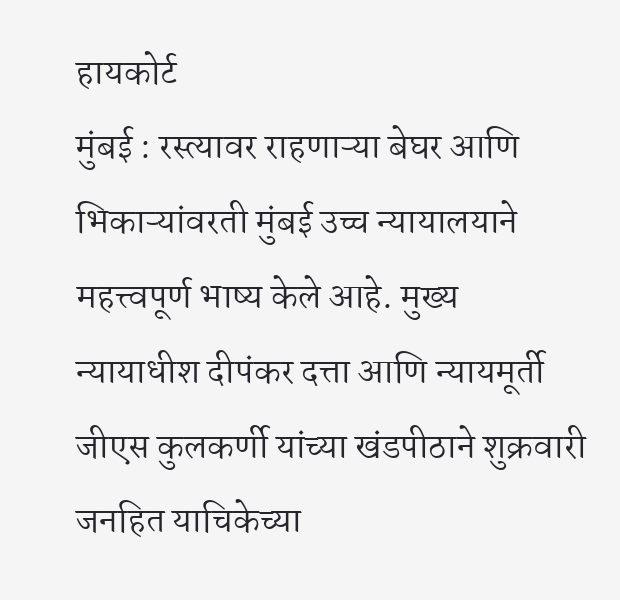हायकोर्ट
मुंबई : रस्त्यावर राहणाऱ्या बेघर आणि भिकाऱ्यांवरती मुंबई उच्च न्यायालयाने महत्त्वपूर्ण भाष्य केले आहे. मुख्य न्यायाधीश दीपंकर दत्ता आणि न्यायमूर्ती जीएस कुलकर्णी यांच्या खंडपीठाने शुक्रवारी जनहित याचिकेच्या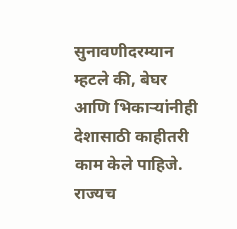सुनावणीदरम्यान म्हटले की, बेघर आणि भिकाऱ्यांनीही देशासाठी काहीतरी काम केले पाहिजे. राज्यच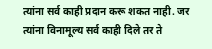त्यांना सर्व काही प्रदान करू शकत नाही. जर त्यांना विनामूल्य सर्व काही दिले तर ते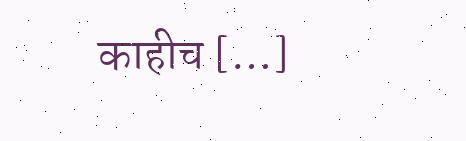काहीच […]